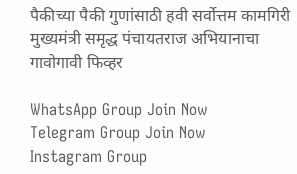पैकीच्या पैकी गुणांसाठी हवी सर्वोत्तम कामगिरी मुख्यमंत्री समृद्ध पंचायतराज अभियानाचा गावोगावी फिव्हर

WhatsApp Group Join Now
Telegram Group Join Now
Instagram Group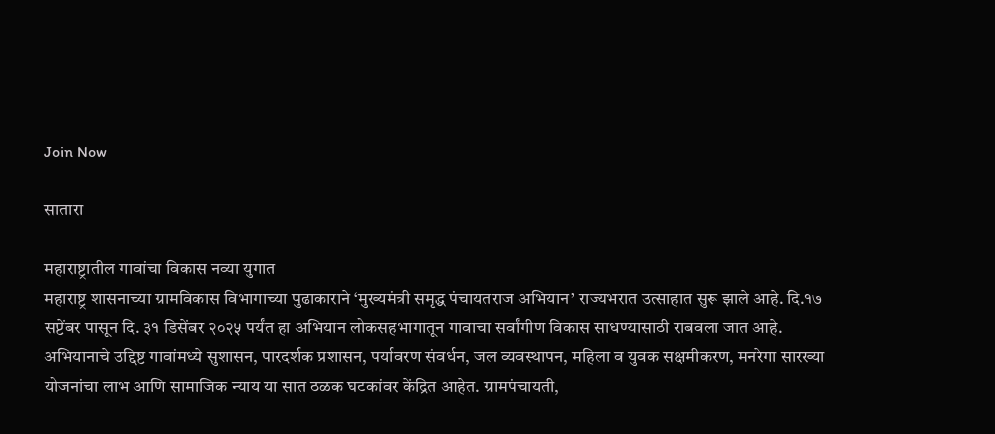Join Now

सातारा

महाराष्ट्रातील गावांचा विकास नव्या युगात
महाराष्ट्र शासनाच्या ग्रामविकास विभागाच्या पुढाकाराने ‘मुख्यमंत्री समृद्ध पंचायतराज अभियान’ राज्यभरात उत्साहात सुरू झाले आहे. दि.१७ सप्टेंबर पासून दि. ३१ डिसेंबर २०२५ पर्यंत हा अभियान लोकसहभागातून गावाचा सर्वांगीण विकास साधण्यासाठी राबवला जात आहे. अभियानाचे उद्दिष्ट गावांमध्ये सुशासन, पारदर्शक प्रशासन, पर्यावरण संवर्धन, जल व्यवस्थापन, महिला व युवक सक्षमीकरण, मनरेगा सारख्या योजनांचा लाभ आणि सामाजिक न्याय या सात ठळक घटकांवर केंद्रित आहेत. ग्रामपंचायती,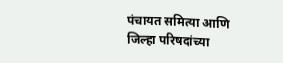पंचायत समित्या आणि जिल्हा परिषदांच्या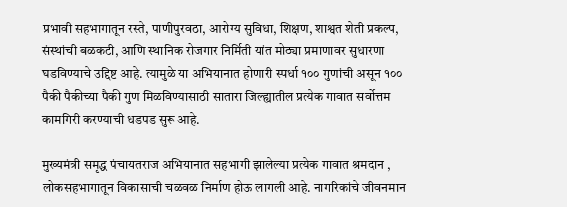प्रभावी सहभागातून रस्ते, पाणीपुरवठा, आरोग्य सुविधा, शिक्षण, शाश्वत शेती प्रकल्प, संस्थांची बळकटी, आणि स्थानिक रोजगार निर्मिती यांत मोठ्या प्रमाणावर सुधारणा घडविण्याचे उद्दिष्ट आहे. त्यामुळे या अभियानात होणारी स्पर्धा १०० गुणांची असून १०० पैकी पैकीच्या पैकी गुण मिळविण्यासाठी सातारा जिल्ह्यातील प्रत्येक गावात सर्वोत्तम कामगिरी करण्याची धडपड सुरू आहे.

मुख्यमंत्री समृद्ध पंचायतराज अभियानात सहभागी झालेल्या प्रत्येक गावात श्रमदान , लोकसहभागातून विकासाची चळवळ निर्माण होऊ लागली आहे. नागरिकांचे जीवनमान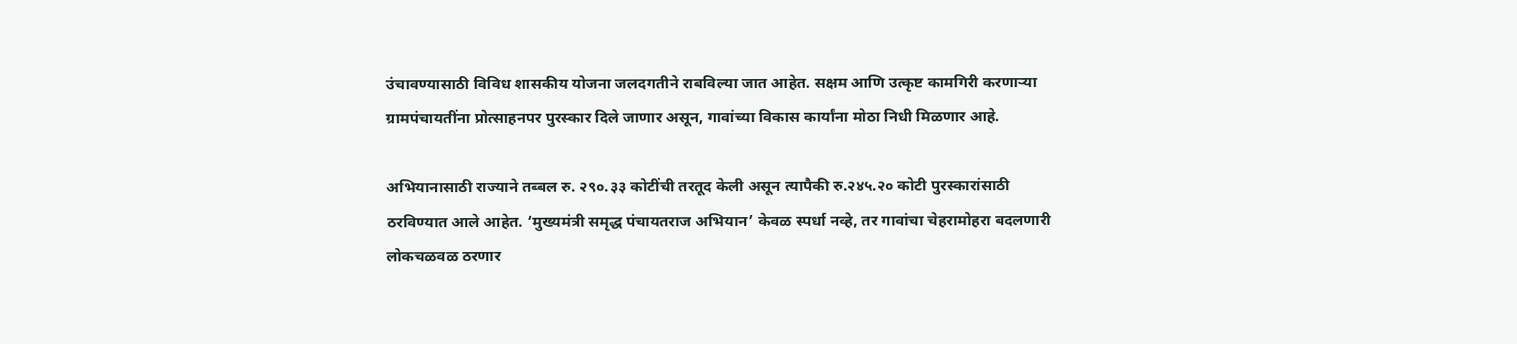उंचावण्यासाठी विविध शासकीय योजना जलदगतीने राबविल्या जात आहेत. सक्षम आणि उत्कृष्ट कामगिरी करणाऱ्या ग्रामपंचायतींना प्रोत्साहनपर पुरस्कार दिले जाणार असून, गावांच्या विकास कार्यांना मोठा निधी मिळणार आहे.

अभियानासाठी राज्याने तब्बल रु. २९०.३३ कोटींची तरतूद केली असून त्यापैकी रु.२४५.२० कोटी पुरस्कारांसाठी ठरविण्यात आले आहेत. ‘मुख्यमंत्री समृद्ध पंचायतराज अभियान’ केवळ स्पर्धा नव्हे, तर गावांचा चेहरामोहरा बदलणारी लोकचळवळ ठरणार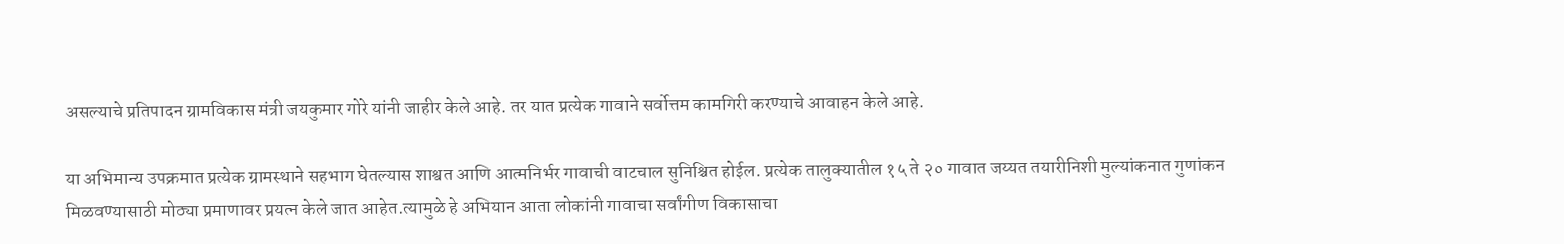असल्याचे प्रतिपादन ग्रामविकास मंत्री जयकुमार गोरे यांनी जाहीर केले आहे. तर यात प्रत्येक गावाने सर्वोत्तम कामगिरी करण्याचे आवाहन केले आहे.

या अभिमान्य उपक्रमात प्रत्येक ग्रामस्थाने सहभाग घेतल्यास शाश्वत आणि आत्मनिर्भर गावाची वाटचाल सुनिश्चित होईल. प्रत्येक तालुक्यातील १५ ते २० गावात जय्यत तयारीनिशी मुल्यांकनात गुणांकन मिळवण्यासाठी मोठ्या प्रमाणावर प्रयत्न केले जात आहेत.त्यामुळे हे अभियान आता लोकांनी गावाचा सर्वांगीण विकासाचा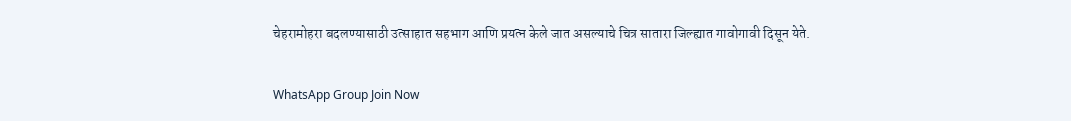चेहरामोहरा बदलण्यासाठी उत्साहात सहभाग आणि प्रयत्न केले जात असल्याचे चित्र सातारा जिल्ह्यात गावोगावी दिसून येते.

WhatsApp Group Join Now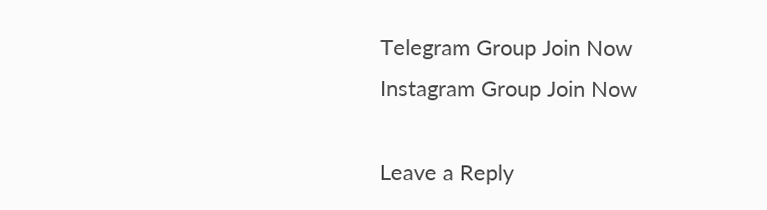Telegram Group Join Now
Instagram Group Join Now

Leave a Reply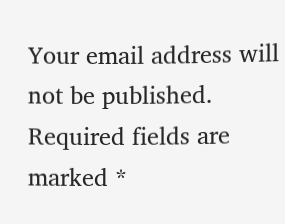Your email address will not be published. Required fields are marked *